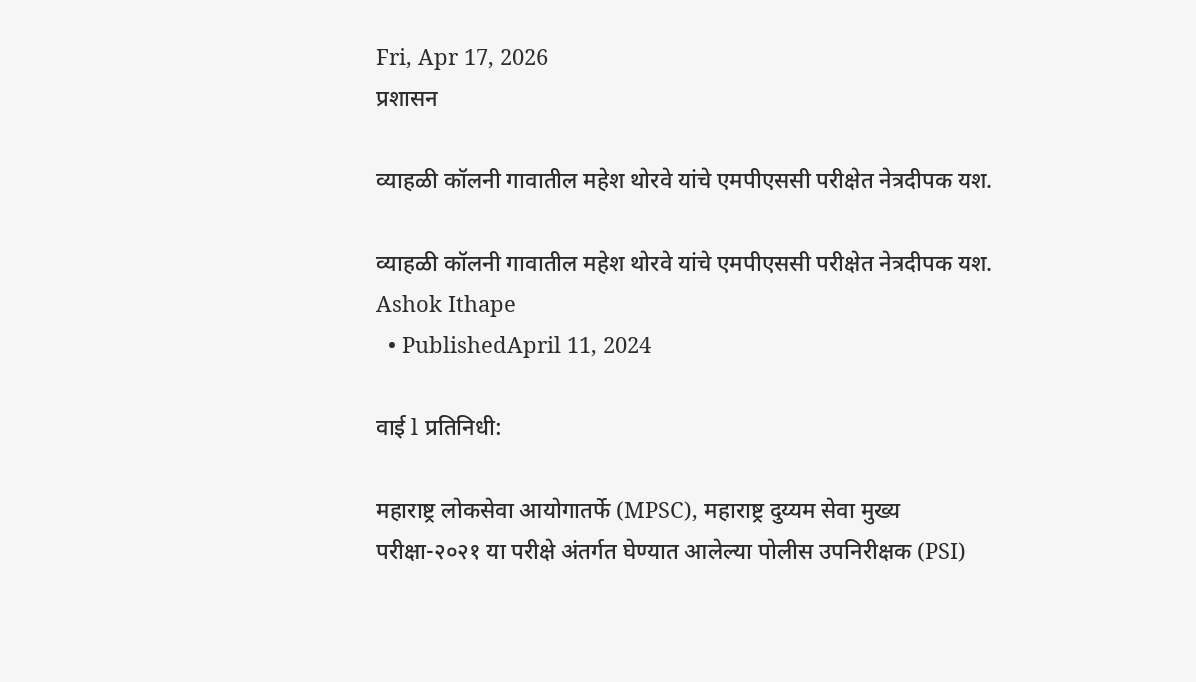Fri, Apr 17, 2026
प्रशासन

व्याहळी कॉलनी गावातील महेश थोरवे यांचे एमपीएससी परीक्षेत नेत्रदीपक यश.

व्याहळी कॉलनी गावातील महेश थोरवे यांचे एमपीएससी परीक्षेत नेत्रदीपक यश.
Ashok Ithape
  • PublishedApril 11, 2024

वाई l प्रतिनिधी:

महाराष्ट्र लोकसेवा आयोगातर्फे (MPSC), महाराष्ट्र दुय्यम सेवा मुख्य परीक्षा-२०२१ या परीक्षे अंतर्गत घेण्यात आलेल्या पोलीस उपनिरीक्षक (PSI)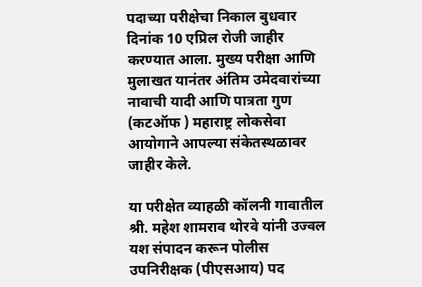पदाच्या परीक्षेचा निकाल बुधवार दिनांक 10 एप्रिल रोजी जाहीर करण्यात आला. मुख्य परीक्षा आणि मुलाखत यानंतर अंतिम उमेदवारांच्या नावाची यादी आणि पात्रता गुण (कटऑफ ) महाराष्ट्र लोकसेवा आयोगाने आपल्या संकेतस्थळावर जाहीर केले.

या परीक्षेत व्याहळी कॉलनी गावातील श्री. महेश शामराव थोरवे यांनी उज्वल यश संपादन करून पोलीस उपनिरीक्षक (पीएसआय) पद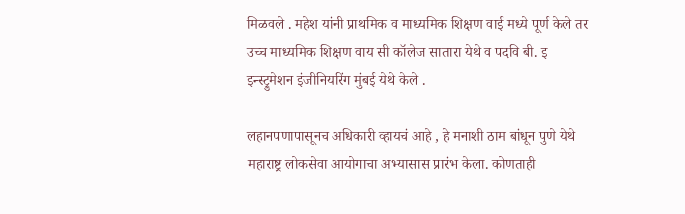मिळवले . महेश यांनी प्राथमिक व माध्यमिक शिक्षण वाई मध्ये पूर्ण केले तर उच्च माध्यमिक शिक्षण वाय सी कॉलेज सातारा येथे व पदवि बी. इ इन्स्ट्रुमेशन इंजीनियरिंग मुंबई येथे केले .

लहानपणापासूनच अधिकारी व्हायचं आहे , हे मनाशी ठाम बांधून पुणे येथे महाराष्ट्र लोकसेवा आयोगाचा अभ्यासास प्रारंभ केला. कोणताही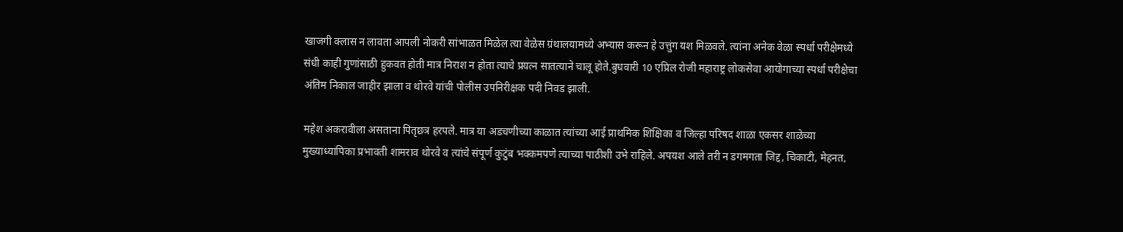खाजगी क्लास न लावता आपली नोकरी सांभाळत मिळेल त्या वेळेस ग्रंथालयामध्ये अभ्यास करून हे उत्तुंग यश मिळवले. त्यांना अनेक वेळा स्पर्धा परीक्षेमध्ये संधी काही गुणांसाठी हुकवत होती मात्र निराश न होता त्याचे प्रयत्न सातत्याने चालू होते.बुधवारी 10 एप्रिल रोजी महाराष्ट्र लोकसेवा आयोगाच्या स्पर्धा परीक्षेचा अंतिम निकाल जाहीर झाला व थोरवे यांची पोलीस उपनिरीक्षक पदी निवड झाली.

महेश अकरावीला असताना पितृछत्र हरपले. मात्र या अडचणीच्या काळात त्यांच्या आई प्राथमिक शिक्षिका व जिल्हा परिषद शाळा एकसर शाळेच्या मुख्याध्यापिका प्रभावती शामराव थोरवे व त्यांचे संपूर्ण कुटुंब भक्कमपणे त्याच्या पाठीशी उभे राहिले. अपयश आले तरी न डगमगता जिद्द, चिकाटी, मेहनत,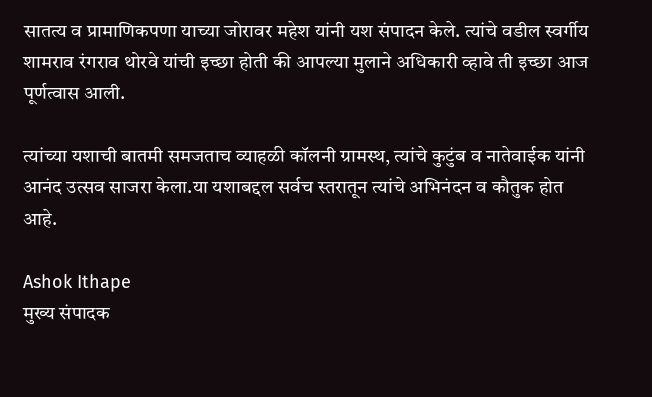सातत्य व प्रामाणिकपणा याच्या जोरावर महेश यांनी यश संपादन केले. त्यांचे वडील स्वर्गीय शामराव रंगराव थोरवे यांची इच्छा होती की आपल्या मुलाने अधिकारी व्हावे ती इच्छा आज पूर्णत्वास आली.

त्यांच्या यशाची बातमी समजताच व्याहळी कॉलनी ग्रामस्थ, त्यांचे कुटुंब व नातेवाईक यांनी आनंद उत्सव साजरा केला.या यशाबद्दल सर्वच स्तरातून त्यांचे अभिनंदन व कौतुक होत आहे.

Ashok Ithape
मुख्य संपादक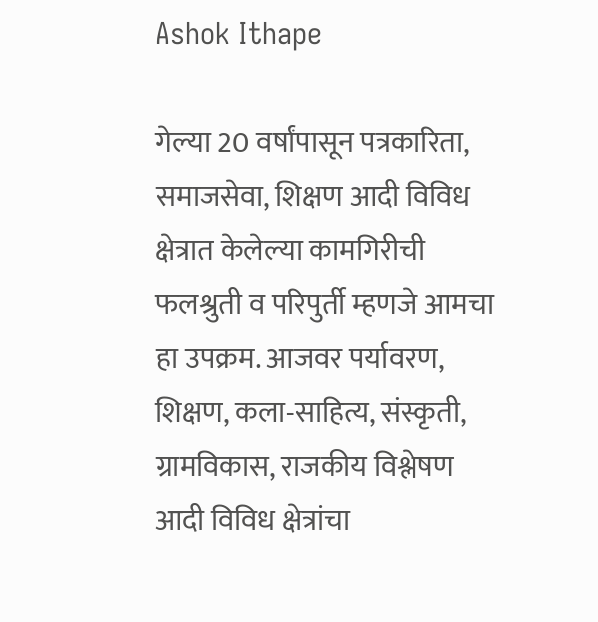Ashok Ithape

गेल्या 20 वर्षांपासून पत्रकारिता, समाजसेवा, शिक्षण आदी विविध क्षेत्रात केलेल्या कामगिरीची फलश्रुती व परिपुर्ती म्हणजे आमचा हा उपक्रम. आजवर पर्यावरण, शिक्षण, कला-साहित्य, संस्कृती, ग्रामविकास, राजकीय विश्लेषण आदी विविध क्षेत्रांचा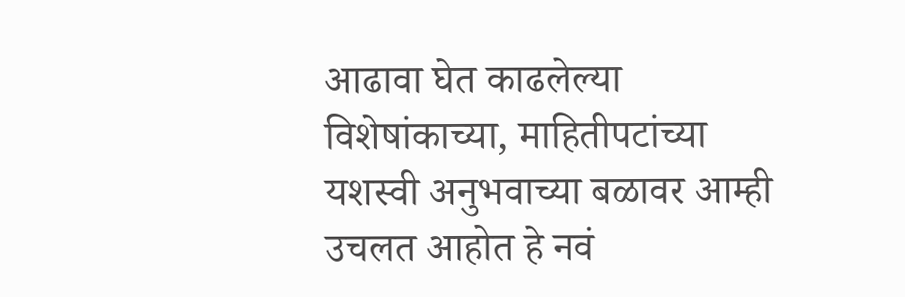आढावा घेत काढलेल्या विशेषांकाच्या, माहितीपटांच्या यशस्वी अनुभवाच्या बळावर आम्ही उचलत आहोत हे नवं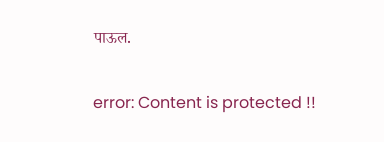पाऊल.

error: Content is protected !!